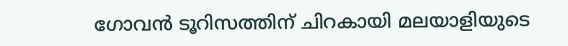ഗോവൻ ടൂറിസത്തിന് ചിറകായി മലയാളിയുടെ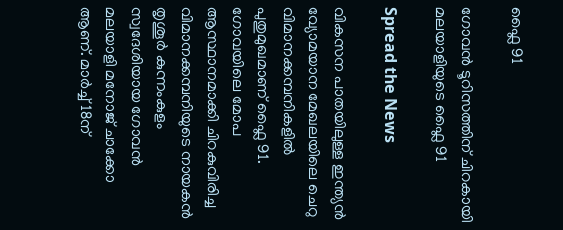ഫ്ലൈ 91

ഗോവൻ ടൂറിസത്തിന് ചിറകായി മലയാളിയുടെ ഫ്ലൈ 91

Spread the News

വികസന പാതയിലുള്ള ഇന്ത്യൻ വ്യോമയാന മേഖലയിലെ ചെറു വിമാനക്കമ്പനികളിൽ പുതുമുഖമാണ് ഫ്ലൈ 91. ഗോവയിലെ മോപ ആസ്ഥാനമാക്കി ചിറകുവിരിച്ച വിമാനക്കമ്പനിയുടെ നായകൻ തൃശൂർ കുന്നംകുളം സ്വദേശിയായ ഗോവൻ മലയാളി മനോജ് ചാക്കോ ആണ്. മാർച്ച് 18ന്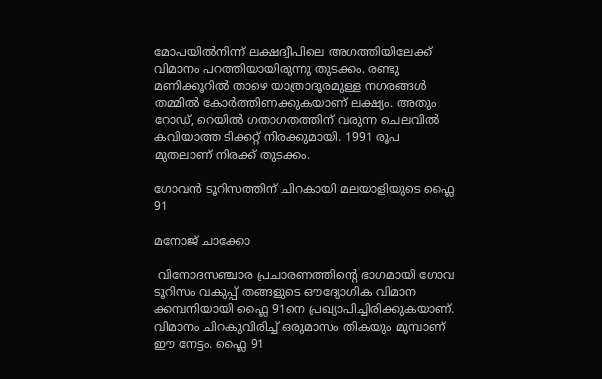മോപയിൽനിന്ന് ലക്ഷദ്വീപിലെ അഗത്തിയിലേക്ക് വിമാനം പറത്തിയായിരുന്നു തുടക്കം. രണ്ടു മണിക്കൂറിൽ താഴെ യാത്രാദൂരമുള്ള നഗരങ്ങൾ തമ്മിൽ കോർത്തിണക്കുകയാണ് ലക്ഷ്യം. അതും റോഡ്, റെയിൽ ഗതാഗതത്തിന് വരുന്ന ചെലവിൽ കവിയാത്ത ടിക്കറ്റ് നിരക്കുമായി. 1991 രൂപ മുതലാണ് നിരക്ക് തുടക്കം.

ഗോവൻ ടൂറിസത്തിന് ചിറകായി മലയാളിയുടെ ഫ്ലൈ 91

മനോജ് ചാക്കോ

 വിനോദസഞ്ചാര പ്രചാരണത്തിന്റെ ഭാഗമായി ഗോവ ടൂറിസം വകുപ്പ് തങ്ങളുടെ ഔദ്യോഗിക വിമാന ക്കമ്പനിയായി ഫ്ലൈ 91നെ പ്രഖ്യാപിച്ചിരിക്കുകയാണ്. വിമാനം ചിറകുവിരിച്ച് ഒരുമാസം തികയും മുമ്പാണ് ഈ നേട്ടം. ഫ്ലൈ 91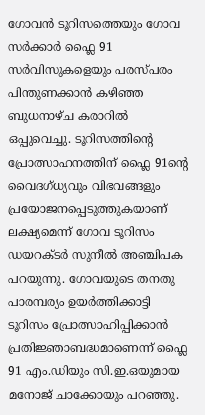ഗോവൻ ടൂറിസത്തെയും ഗോവ സർക്കാർ ഫ്ലൈ 91 സർവിസുകളെയും പരസ്പരം പിന്തുണക്കാൻ കഴിഞ്ഞ ബുധനാഴ്ച കരാറിൽ ഒപ്പുവെച്ചു. ടൂറിസത്തിന്റെ പ്രോത്സാഹനത്തിന് ഫ്ലൈ 91ന്റെ വൈദഗ്ധ്യവും വിഭവങ്ങളും പ്രയോജനപ്പെടുത്തുകയാണ് ലക്ഷ്യമെന്ന് ഗോവ ടൂറിസം ഡയറക്ടർ സുനീൽ അഞ്ചിപക പറയുന്നു. ഗോവയുടെ തനതു പാരമ്പര്യം ഉയർത്തിക്കാട്ടി ടൂറിസം പ്രോത്സാഹിപ്പിക്കാൻ പ്രതിജ്ഞാബദ്ധമാണെന്ന് ഫ്ലൈ 91 എം.ഡിയും സി.ഇ.ഒയുമായ മനോജ് ചാക്കോയും പറഞ്ഞു.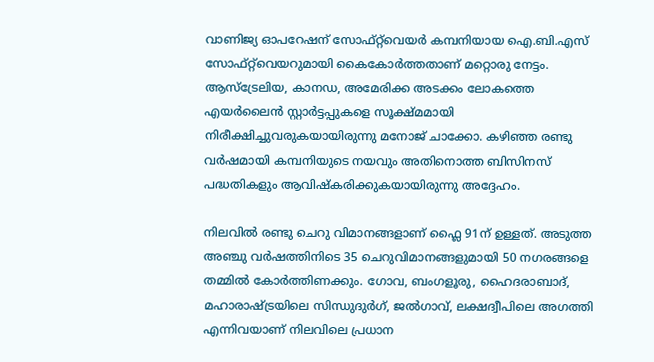വാണിജ്യ ഓപറേഷന് സോഫ്റ്റ്‌വെയർ കമ്പനിയായ ഐ.ബി.എസ് സോഫ്റ്റ്‌വെയറുമായി കൈകോർത്തതാണ് മറ്റൊരു നേട്ടം. ആസ്ട്രേലിയ, കാനഡ, അമേരിക്ക അടക്കം ലോകത്തെ എയർലൈൻ സ്റ്റാർട്ടപ്പുകളെ സൂക്ഷ്മമായി നിരീക്ഷിച്ചുവരുകയായിരുന്നു മനോജ്‌ ചാക്കോ. കഴിഞ്ഞ രണ്ടു വർഷമായി കമ്പനിയുടെ നയവും അതിനൊത്ത ബിസിനസ് പദ്ധതികളും ആവിഷ്കരിക്കുകയായിരുന്നു അദ്ദേഹം.

നിലവിൽ രണ്ടു ചെറു വിമാനങ്ങളാണ് ഫ്ലൈ 91ന് ഉള്ളത്. അടുത്ത അഞ്ചു വർഷത്തിനിടെ 35 ചെറുവിമാനങ്ങളുമായി 50 നഗരങ്ങളെ തമ്മിൽ കോർത്തിണക്കും. ഗോവ, ബംഗളൂരു, ഹൈദരാബാദ്, മഹാരാഷ്ട്രയിലെ സിന്ധുദുർഗ്, ജൽഗാവ്, ലക്ഷദ്വീപിലെ അഗത്തി എന്നിവയാണ് നിലവിലെ പ്രധാന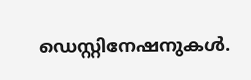ഡെസ്റ്റിനേഷനുകൾ.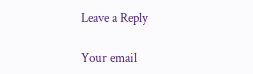Leave a Reply

Your email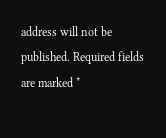address will not be published. Required fields are marked *